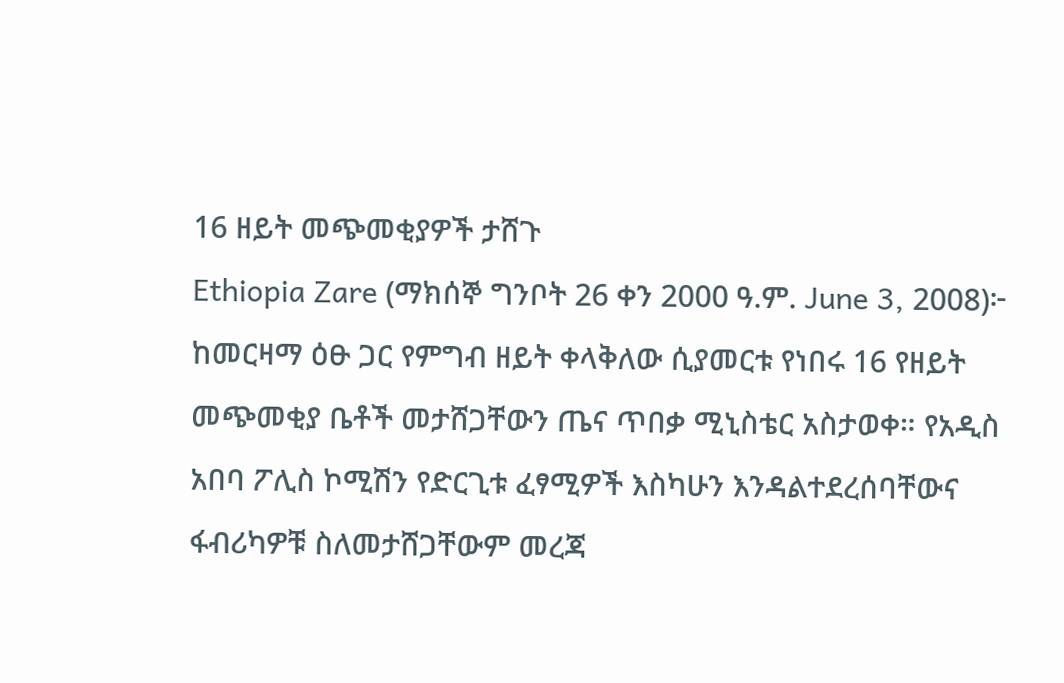16 ዘይት መጭመቂያዎች ታሸጉ
Ethiopia Zare (ማክሰኞ ግንቦት 26 ቀን 2000 ዓ.ም. June 3, 2008)፦ ከመርዛማ ዕፁ ጋር የምግብ ዘይት ቀላቅለው ሲያመርቱ የነበሩ 16 የዘይት መጭመቂያ ቤቶች መታሸጋቸውን ጤና ጥበቃ ሚኒስቴር አስታወቀ። የአዲስ አበባ ፖሊስ ኮሚሽን የድርጊቱ ፈፃሚዎች እስካሁን እንዳልተደረሰባቸውና ፋብሪካዎቹ ስለመታሸጋቸውም መረጃ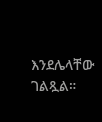እንደሌላቸው ገልጿል።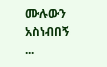ሙሉውን አስነብበኝ ...